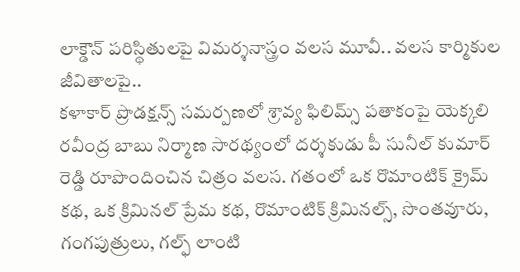లాక్డౌన్ పరిస్థితులపై విమర్శనాస్త్రం వలస మూవీ.. వలస కార్మికుల జీవితాలపై..
కళాకార్ ప్రొడక్షన్స్ సమర్పణలో శ్రావ్య ఫిలిమ్స్ పతాకంపై యెక్కలి రవీంద్ర బాబు నిర్మాణ సారథ్యంలో దర్శకుడు పీ సునీల్ కుమార్ రెడ్డి రూపొందించిన చిత్రం వలస. గతంలో ఒక రొమాంటిక్ క్రైమ్ కథ, ఒక క్రిమినల్ ప్రేమ కథ, రొమాంటిక్ క్రిమినల్స్, సొంతవూరు, గంగపుత్రులు, గల్ఫ్ లాంటి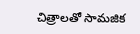చిత్రాలతో సామజిక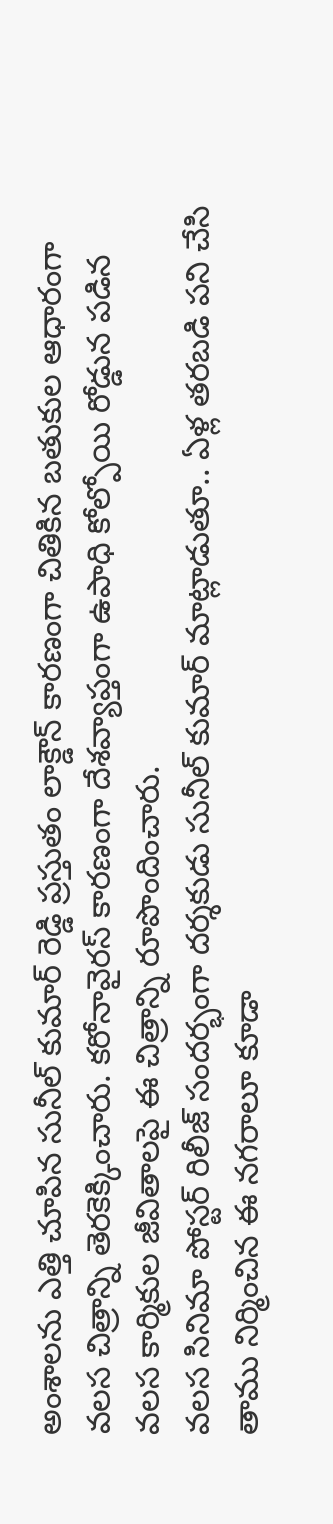అంశాలను ఎత్తి చూపిన సునీల్ కుమార్ రెడ్డి ప్రస్తుతం లాక్డౌన్ కారణంగా చితికిన బతుకుల ఆధారంగా వలస చిత్రాన్ని తెరకెక్కించారు. కరోనావైరస్ కారణంగా దేశవ్యాప్తంగా ఉపాధి కోల్పోయి రోడ్డున పడిన వలస కార్మికుల జీవితాలపై ఈ చిత్రాన్ని రూపొందించారు.
వలస సినిమా పోస్టర్ రిలీజ్ సందర్భంగా దర్శకుడు సునీల్ కుమార్ మాట్లాడుతూ.. ఏళ్ల తరబడి పని చేసి తాము నిర్మించిన ఈ నగరాలూ కూడా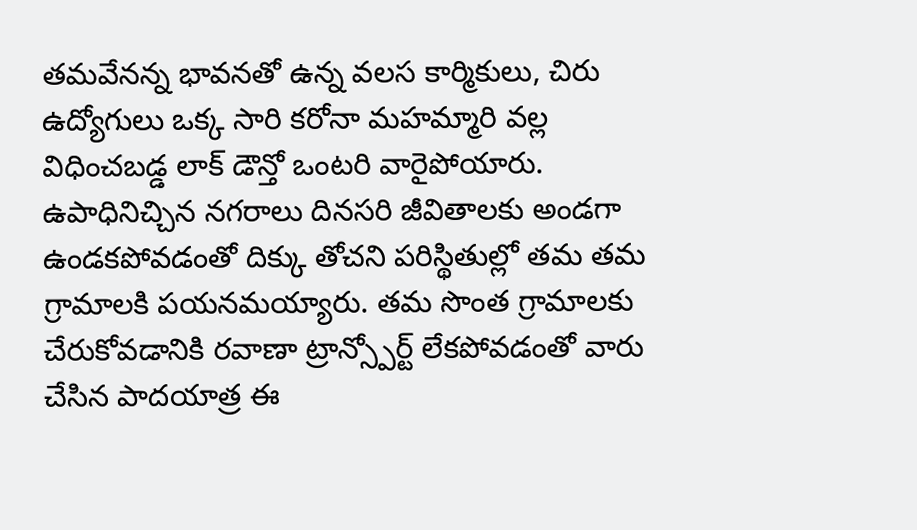తమవేనన్న భావనతో ఉన్న వలస కార్మికులు, చిరు ఉద్యోగులు ఒక్క సారి కరోనా మహమ్మారి వల్ల విధించబడ్డ లాక్ డౌన్తో ఒంటరి వారైపోయారు. ఉపాధినిచ్చిన నగరాలు దినసరి జీవితాలకు అండగా ఉండకపోవడంతో దిక్కు తోచని పరిస్థితుల్లో తమ తమ గ్రామాలకి పయనమయ్యారు. తమ సొంత గ్రామాలకు చేరుకోవడానికి రవాణా ట్రాన్స్పోర్ట్ లేకపోవడంతో వారు చేసిన పాదయాత్ర ఈ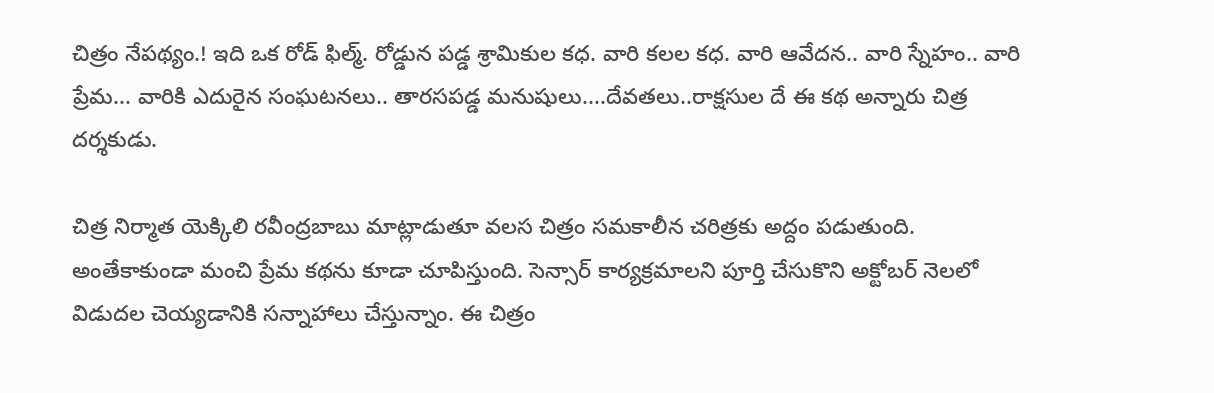చిత్రం నేపథ్యం.! ఇది ఒక రోడ్ ఫిల్మ్. రోడ్డున పడ్డ శ్రామికుల కధ. వారి కలల కధ. వారి ఆవేదన.. వారి స్నేహం.. వారి ప్రేమ... వారికి ఎదురైన సంఘటనలు.. తారసపడ్డ మనుషులు....దేవతలు..రాక్షసుల దే ఈ కథ అన్నారు చిత్ర దర్శకుడు.

చిత్ర నిర్మాత యెక్కిలి రవీంద్రబాబు మాట్లాడుతూ వలస చిత్రం సమకాలీన చరిత్రకు అద్దం పడుతుంది. అంతేకాకుండా మంచి ప్రేమ కథను కూడా చూపిస్తుంది. సెన్సార్ కార్యక్రమాలని పూర్తి చేసుకొని అక్టోబర్ నెలలో విడుదల చెయ్యడానికి సన్నాహాలు చేస్తున్నాం. ఈ చిత్రం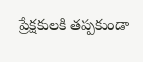ప్రేక్షకులకి తప్పకుండా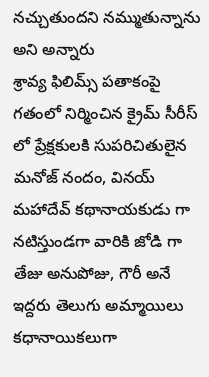నచ్చుతుందని నమ్ముతున్నాను అని అన్నారు
శ్రావ్య ఫిలిమ్స్ పతాకంపై గతంలో నిర్మించిన క్రైమ్ సీరీస్ లో ప్రేక్షకులకి సుపరిచితులైన మనోజ్ నందం, వినయ్ మహాదేవ్ కథానాయకుడు గా నటిస్తుండగా వారికి జోడి గా తేజు అనుపోజు, గౌరీ అనే ఇద్దరు తెలుగు అమ్మాయిలు కధానాయికలుగా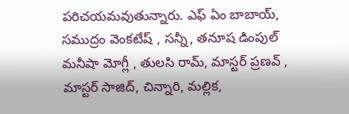పరిచయమవుతున్నారు. ఎఫ్ ఏం బాబాయ్, సముద్రం వెంకటేష్ , సన్నీ, తనూష డింపుల్ మనీషా మోగ్లీ , తులసి రామ్, మాస్టర్ ప్రణవ్ , మాస్టర్ సాజిద్, చిన్నారి, మల్లిక,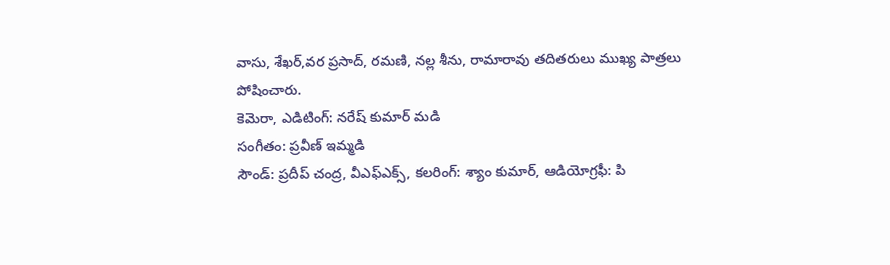వాసు, శేఖర్,వర ప్రసాద్, రమణి, నల్ల శీను, రామారావు తదితరులు ముఖ్య పాత్రలు పోషించారు.
కెమెరా, ఎడిటింగ్: నరేష్ కుమార్ మడి
సంగీతం: ప్రవీణ్ ఇమ్మడి
సౌండ్: ప్రదీప్ చంద్ర, వీఎఫ్ఎక్స్, కలరింగ్: శ్యాం కుమార్, ఆడియోగ్రఫీ: పి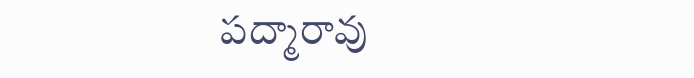పద్మారావు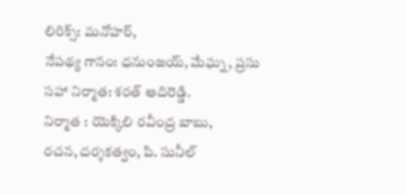లిరిక్స్: మనోహర్,
నేపథ్య గానం: ధనుంజయ్, మేఘ్న, ప్రసు
సహా నిర్మాత: శరత్ ఆదిరెడ్డి.
నిర్మాత : యెక్కిలి రవీంద్ర బాబు,
రచన, దర్శకత్వం, పి. సునీల్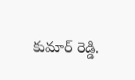కుమార్ రెడ్డి.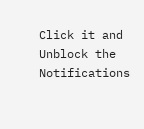Click it and Unblock the Notifications